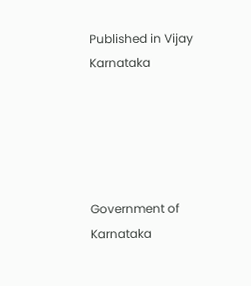Published in Vijay Karnataka





Government of Karnataka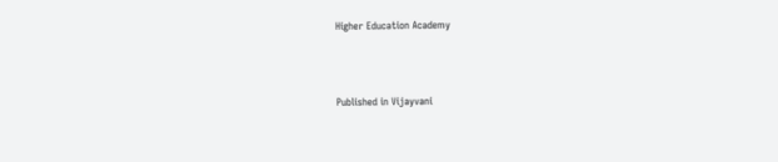Higher Education Academy



Published in Vijayvani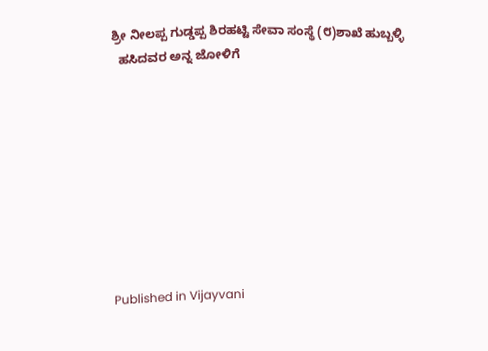ಶ್ರೀ ನೀಲಪ್ಪ ಗುಡ್ಡಪ್ಪ ಶಿರಹಟ್ಟಿ ಸೇವಾ ಸಂಸ್ಥೆ (೮)ಶಾಖೆ ಹುಬ್ಬಳ್ಳಿ
  ಹಸಿದವರ ಅನ್ನ ಜೋಳಿಗೆ









Published in Vijayvani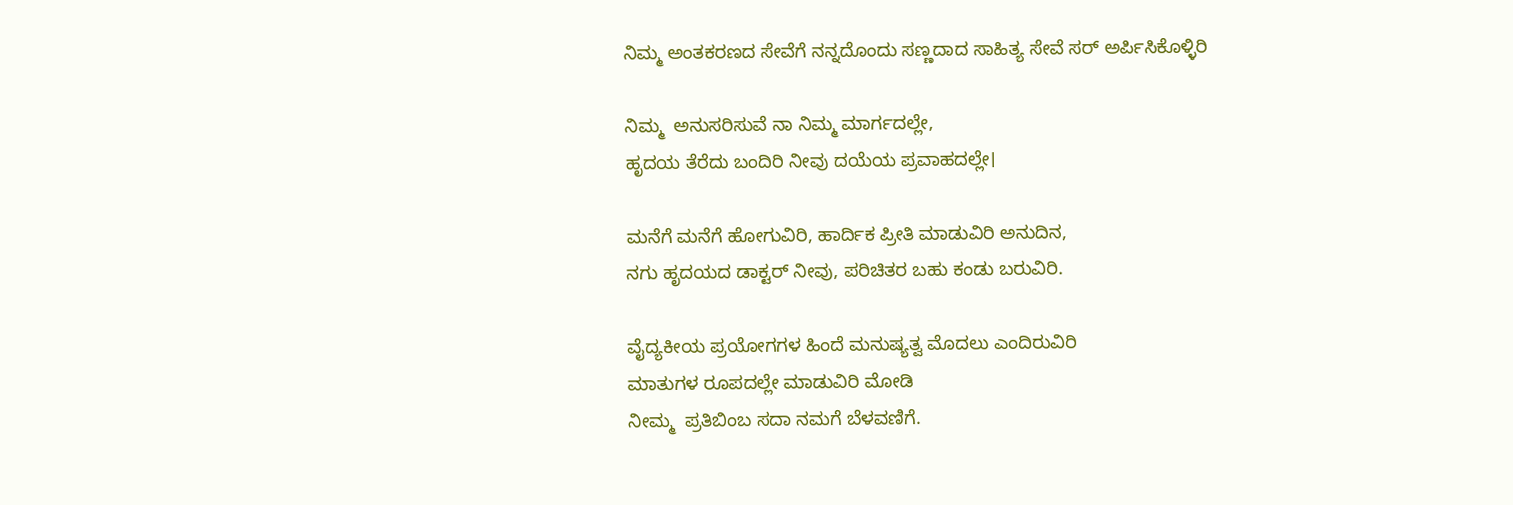ನಿಮ್ಮ ಅಂತಕರಣದ ಸೇವೆಗೆ ನನ್ನದೊಂದು ಸಣ್ಣದಾದ ಸಾಹಿತ್ಯ ಸೇವೆ ಸರ್ ಅರ್ಪಿಸಿಕೊಳ್ಳಿರಿ

ನಿಮ್ಮ  ಅನುಸರಿಸುವೆ ನಾ ನಿಮ್ಮ ಮಾರ್ಗದಲ್ಲೇ,
ಹೃದಯ ತೆರೆದು ಬಂದಿರಿ ನೀವು ದಯೆಯ ಪ್ರವಾಹದಲ್ಲೇ।

ಮನೆಗೆ ಮನೆಗೆ ಹೋಗುವಿರಿ, ಹಾರ್ದಿಕ ಪ್ರೀತಿ ಮಾಡುವಿರಿ ಅನುದಿನ,
ನಗು ಹೃದಯದ ಡಾಕ್ಟರ್ ನೀವು, ಪರಿಚಿತರ ಬಹು ಕಂಡು ಬರುವಿರಿ.

ವೈದ್ಯಕೀಯ ಪ್ರಯೋಗಗಳ ಹಿಂದೆ ಮನುಷ್ಯತ್ವ ಮೊದಲು ಎಂದಿರುವಿರಿ
ಮಾತುಗಳ ರೂಪದಲ್ಲೇ ಮಾಡುವಿರಿ ಮೋಡಿ
ನೀಮ್ಮ  ಪ್ರತಿಬಿಂಬ ಸದಾ ನಮಗೆ ಬೆಳವಣಿಗೆ.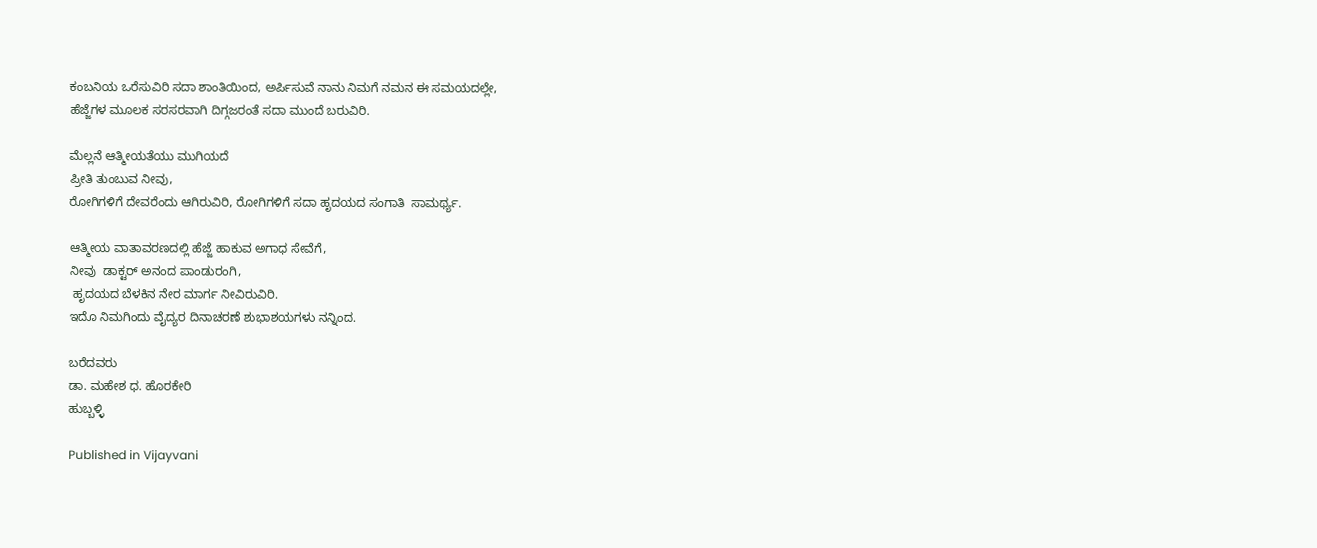ಕಂಬನಿಯ ಒರೆಸುವಿರಿ ಸದಾ ಶಾಂತಿಯಿಂದ, ಅರ್ಪಿಸುವೆ ನಾನು ನಿಮಗೆ ನಮನ ಈ ಸಮಯದಲ್ಲೇ,
ಹೆಜ್ಜೆಗಳ ಮೂಲಕ ಸರಸರವಾಗಿ ದಿಗ್ಗಜರಂತೆ ಸದಾ ಮುಂದೆ ಬರುವಿರಿ.

ಮೆಲ್ಲನೆ ಆತ್ಮೀಯತೆಯು ಮುಗಿಯದೆ
ಪ್ರೀತಿ ತುಂಬುವ ನೀವು,
ರೋಗಿಗಳಿಗೆ ದೇವರೆಂದು ಆಗಿರುವಿರಿ, ರೋಗಿಗಳಿಗೆ ಸದಾ ಹೃದಯದ ಸಂಗಾತಿ  ಸಾಮರ್ಥ್ಯ.

ಆತ್ಮೀಯ ವಾತಾವರಣದಲ್ಲಿ ಹೆಜ್ಜೆ ಹಾಕುವ ಅಗಾಧ ಸೇವೆಗೆ,
ನೀವು  ಡಾಕ್ಟರ್ ಅನಂದ ಪಾಂಡುರಂಗಿ,
 ಹೃದಯದ ಬೆಳಕಿನ ನೇರ ಮಾರ್ಗ ನೀವಿರುವಿರಿ.
ಇದೊ ನಿಮಗಿಂದು ವೈದ್ಯರ ದಿನಾಚರಣೆ ಶುಭಾಶಯಗಳು ನನ್ನಿಂದ.

ಬರೆದವರು
ಡಾ. ಮಹೇಶ ಧ. ಹೊರಕೇರಿ
ಹುಬ್ಬಳ್ಳಿ

Published in Vijayvani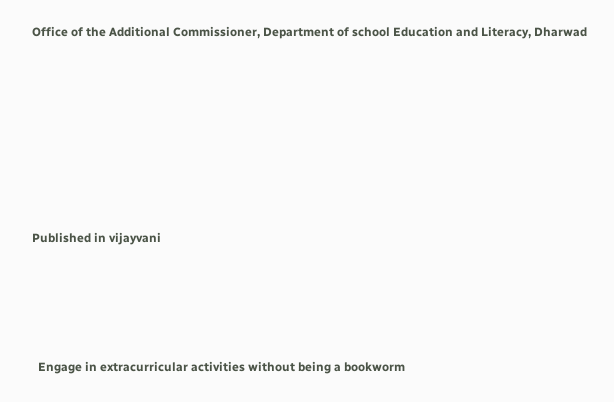Office of the Additional Commissioner, Department of school Education and Literacy, Dharwad







Published in vijayvani




  Engage in extracurricular activities without being a bookworm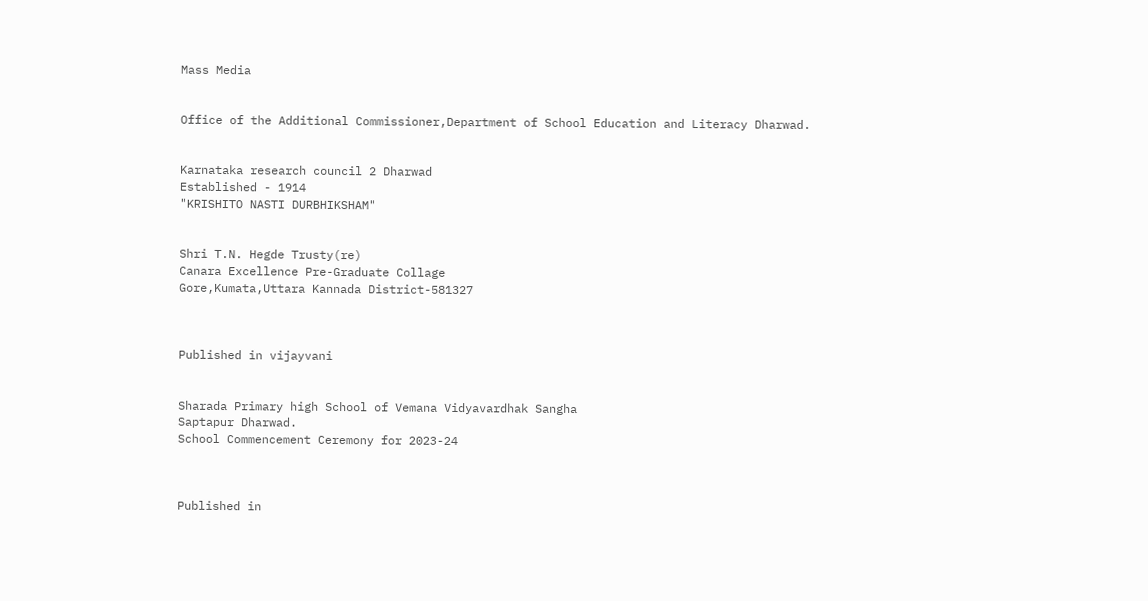Mass Media


Office of the Additional Commissioner,Department of School Education and Literacy Dharwad.


Karnataka research council 2 Dharwad
Established - 1914
"KRISHITO NASTI DURBHIKSHAM"


Shri T.N. Hegde Trusty(re)
Canara Excellence Pre-Graduate Collage
Gore,Kumata,Uttara Kannada District-581327



Published in vijayvani


Sharada Primary high School of Vemana Vidyavardhak Sangha
Saptapur Dharwad.
School Commencement Ceremony for 2023-24



Published in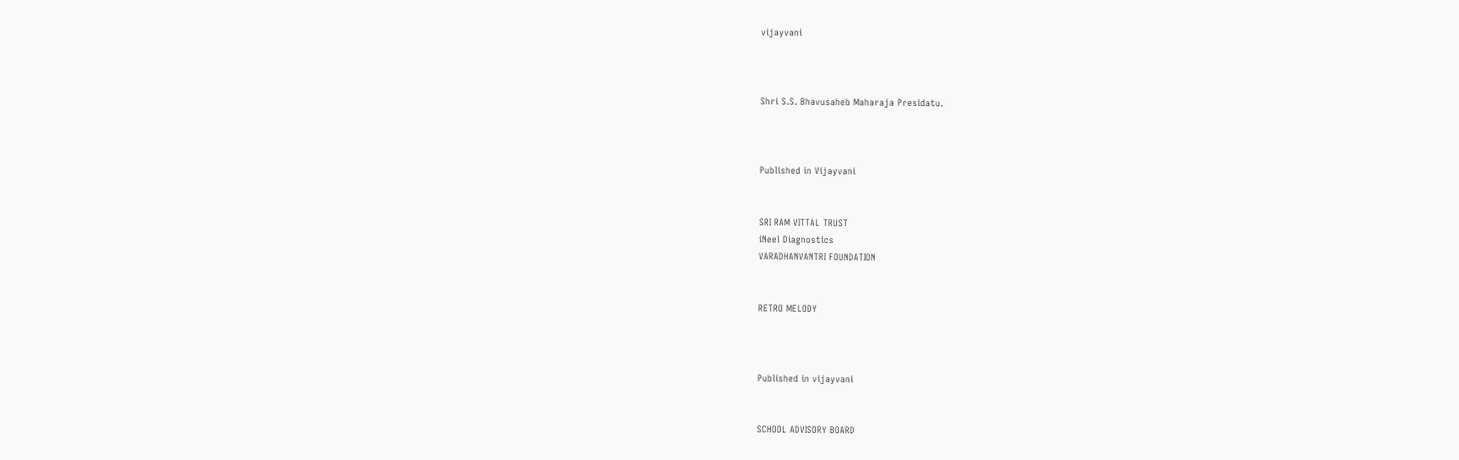vijayvani



Shri S.S. Bhavusaheb Maharaja Presidatu.



Published in Vijayvani


SRI RAM VITTAL TRUST
iNeel Diagnostics
VARADHANVANTRI FOUNDATION


RETRO MELODY



Published in vijayvani


SCHOOL ADVISORY BOARD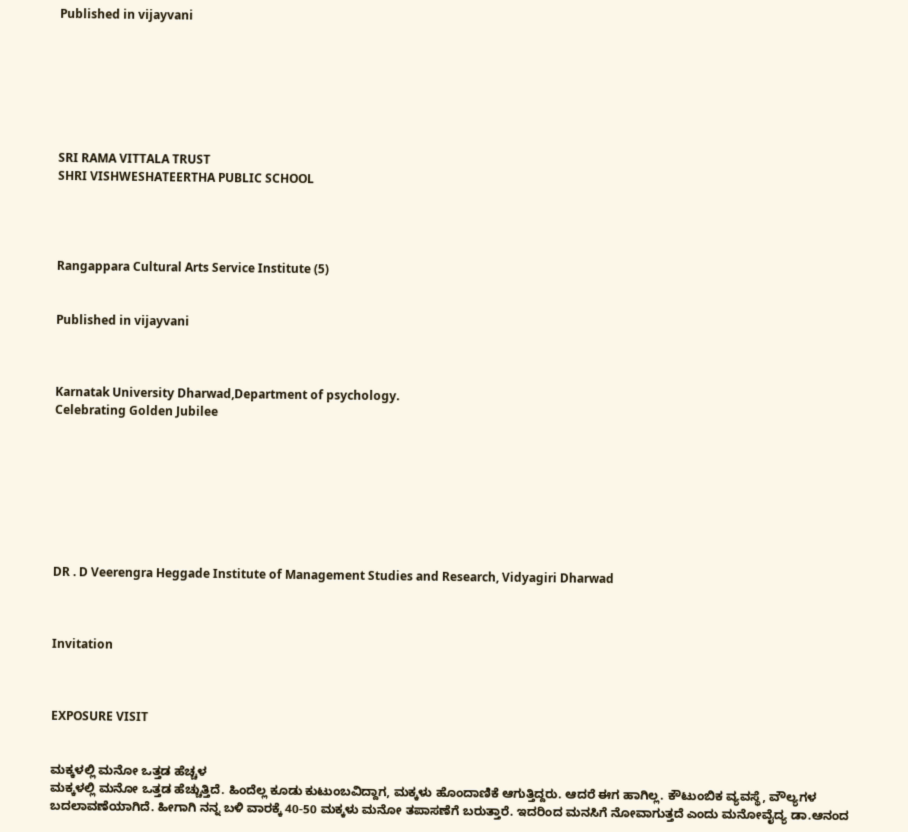Published in vijayvani







SRI RAMA VITTALA TRUST
SHRI VISHWESHATEERTHA PUBLIC SCHOOL




Rangappara Cultural Arts Service Institute (5)


Published in vijayvani



Karnatak University Dharwad,Department of psychology.
Celebrating Golden Jubilee








DR . D Veerengra Heggade Institute of Management Studies and Research, Vidyagiri Dharwad



Invitation



EXPOSURE VISIT


ಮಕ್ಕಳಲ್ಲಿ ಮನೋ ಒತ್ತಡ ಹೆಚ್ಚಳ
ಮಕ್ಕಳಲ್ಲಿ ಮನೋ ಒತ್ತಡ ಹೆಚ್ಚುತ್ತಿದೆ. ಹಿಂದೆಲ್ಲ ಕೂಡು ಕುಟುಂಬವಿದ್ದಾಗ, ಮಕ್ಕಳು ಹೊಂದಾಣಿಕೆ ಆಗುತ್ತಿದ್ದರು. ಆದರೆ ಈಗ ಹಾಗಿಲ್ಲ. ಕೌಟುಂಬಿಕ ವ್ಯವಸ್ಥೆ, ವೌಲ್ಯಗಳ ಬದಲಾವಣೆಯಾಗಿದೆ. ಹೀಗಾಗಿ ನನ್ನ ಬಳಿ ವಾರಕ್ಕೆ 40-50 ಮಕ್ಕಳು ಮನೋ ತಪಾಸಣೆಗೆ ಬರುತ್ತಾರೆ. ಇದರಿಂದ ಮನಸಿಗೆ ನೋವಾಗುತ್ತದೆ ಎಂದು ಮನೋವೈದ್ಯ ಡಾ.ಆನಂದ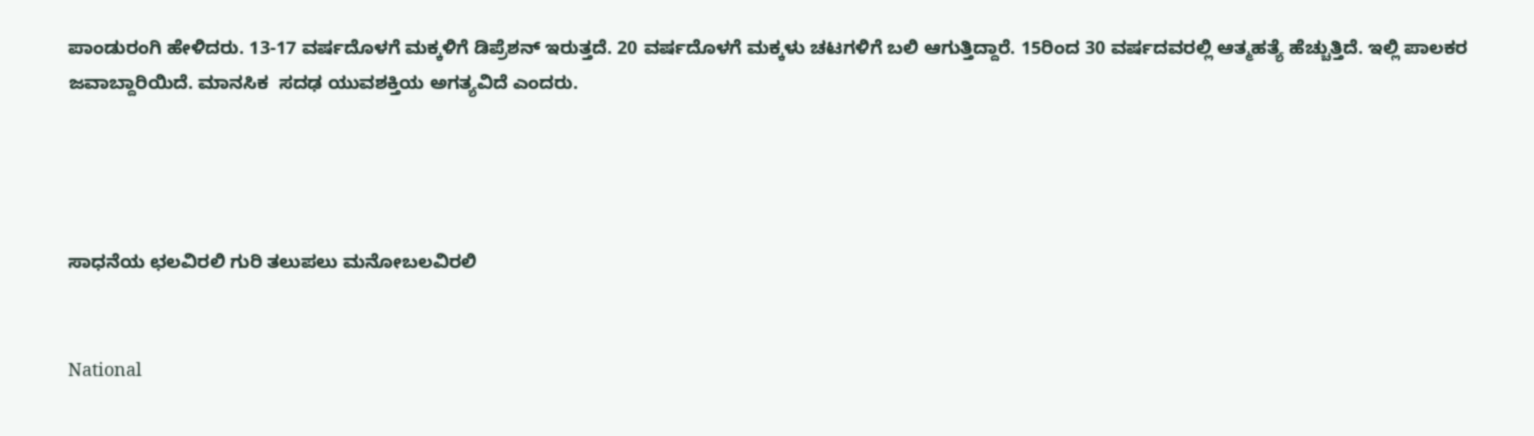ಪಾಂಡುರಂಗಿ ಹೇಳಿದರು. 13-17 ವರ್ಷದೊಳಗೆ ಮಕ್ಕಳಿಗೆ ಡಿಪ್ರೆಶನ್ ಇರುತ್ತದೆ. 20 ವರ್ಷದೊಳಗೆ ಮಕ್ಕಳು ಚಟಗಳಿಗೆ ಬಲಿ ಆಗುತ್ತಿದ್ದಾರೆ. 15ರಿಂದ 30 ವರ್ಷದವರಲ್ಲಿ ಆತ್ಮಹತ್ಯೆ ಹೆಚ್ಚುತ್ತಿದೆ. ಇಲ್ಲಿ ಪಾಲಕರ ಜವಾಬ್ದಾರಿಯಿದೆ. ಮಾನಸಿಕ  ಸದಢ ಯುವಶಕ್ತಿಯ ಅಗತ್ಯವಿದೆ ಎಂದರು.




ಸಾಧನೆಯ ಛಲವಿರಲಿ ಗುರಿ ತಲುಪಲು ಮನೋಬಲವಿರಲಿ


National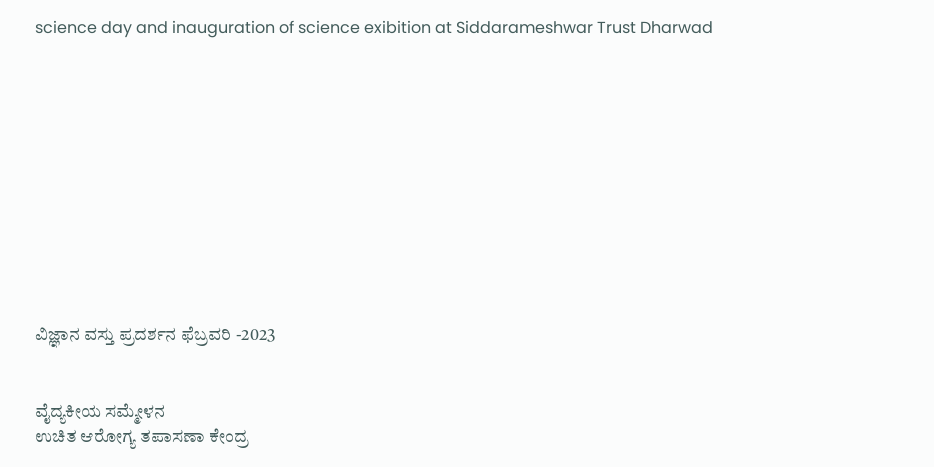science day and inauguration of science exibition at Siddarameshwar Trust Dharwad











ವಿಜ್ಞಾನ ವಸ್ತು ಪ್ರದರ್ಶನ ಫೆಬ್ರವರಿ -2023


ವೈದ್ಯಕೀಯ ಸಮ್ಮೇಳನ
ಉಚಿತ ಆರೋಗ್ಯ ತಪಾಸಣಾ ಕೇಂದ್ರ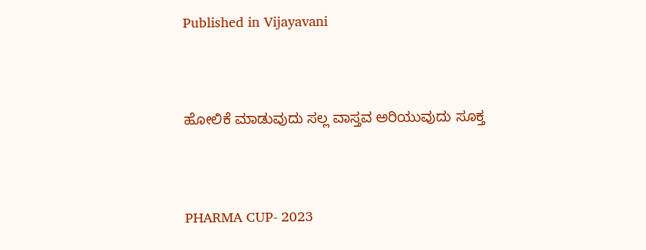Published in Vijayavani


ಹೋಲಿಕೆ ಮಾಡುವುದು ಸಲ್ಲ ವಾಸ್ತವ ಅರಿಯುವುದು ಸೂಕ್ತ


PHARMA CUP- 2023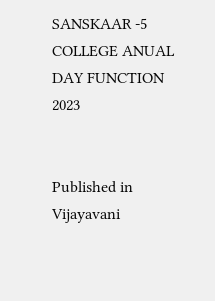SANSKAAR -5 COLLEGE ANUAL DAY FUNCTION 2023


Published in Vijayavani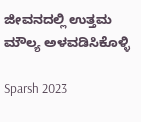ಜೀವನದಲ್ಲಿ ಉತ್ತಮ ಮೌಲ್ಯ ಅಳವಡಿಸಿಕೊಳ್ಳಿ

Sparsh 2023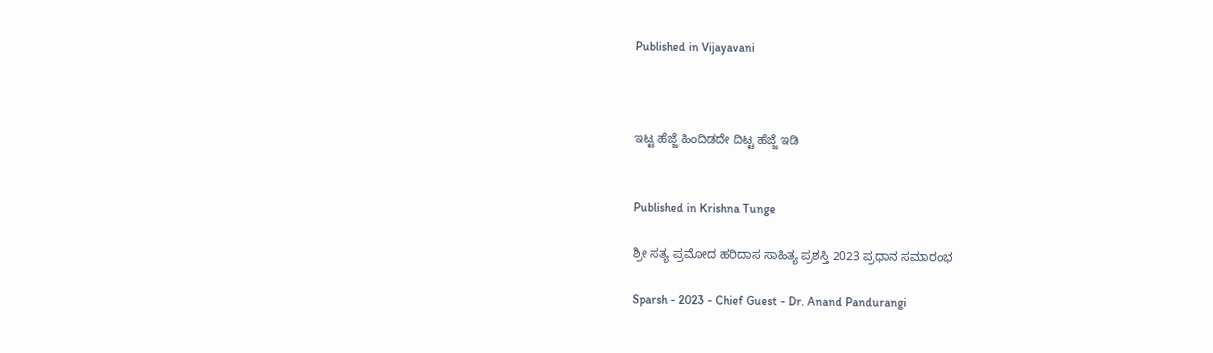Published in Vijayavani



ಇಟ್ಟ ಹೆಜ್ಜೆ ಹಿಂದಿಡದೇ ದಿಟ್ಟ ಹೆಜ್ಜೆ ಇಡಿ


Published in Krishna Tunge

ಶ್ರೀ ಸತ್ಯ ಪ್ರಮೋದ ಹರಿದಾಸ ಸಾಹಿತ್ಯ ಪ್ರಶಸ್ತಿ 2023 ಪ್ರಧಾನ ಸಮಾರಂಭ

Sparsh - 2023 - Chief Guest - Dr. Anand Pandurangi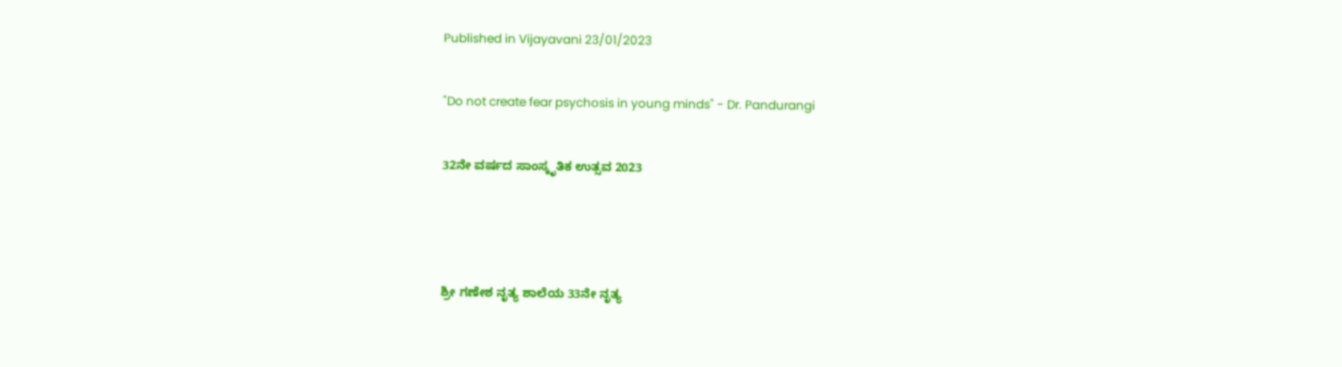Published in Vijayavani 23/01/2023


"Do not create fear psychosis in young minds" - Dr. Pandurangi


32ನೇ ವರ್ಷದ ಸಾಂಸ್ಕೃತಿಕ ಉತ್ಸವ 2023





ಶ್ರೀ ಗಣೇಶ ನೃತ್ಯ ಶಾಲೆಯ 33ನೇ ನೃತ್ಯ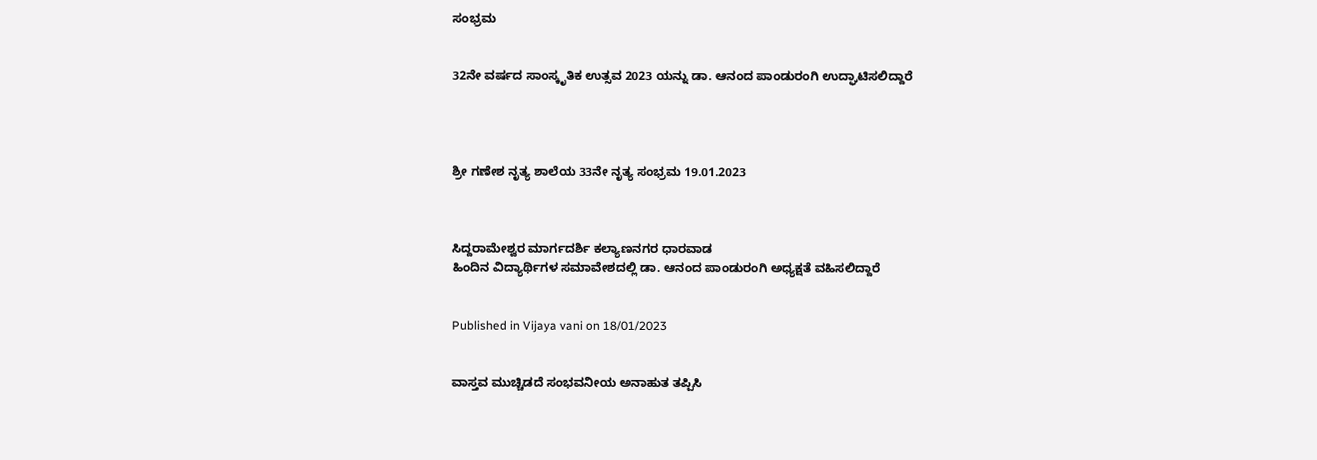ಸಂಭ್ರಮ


32ನೇ ವರ್ಷದ ಸಾಂಸ್ಕೃತಿಕ ಉತ್ಸವ 2023 ಯನ್ನು ಡಾ. ಆನಂದ ಪಾಂಡುರಂಗಿ ಉದ್ಘಾಟಿಸಲಿದ್ದಾರೆ




ಶ್ರೀ ಗಣೇಶ ನೃತ್ಯ ಶಾಲೆಯ 33ನೇ ನೃತ್ಯ ಸಂಭ್ರಮ 19.01.2023



ಸಿದ್ದರಾಮೇಶ್ವರ ಮಾರ್ಗದರ್ಶಿ ಕಲ್ಯಾಣನಗರ ಧಾರವಾಡ
ಹಿಂದಿನ ವಿದ್ಯಾರ್ಥಿಗಳ ಸಮಾವೇಶದಲ್ಲಿ ಡಾ. ಆನಂದ ಪಾಂಡುರಂಗಿ ಅಧ್ಯಕ್ಷತೆ ವಹಿಸಲಿದ್ದಾರೆ


Published in Vijaya vani on 18/01/2023


ವಾಸ್ತವ ಮುಚ್ಚಿಡದೆ ಸಂಭವನೀಯ ಅನಾಹುತ ತಪ್ಪಿಸಿ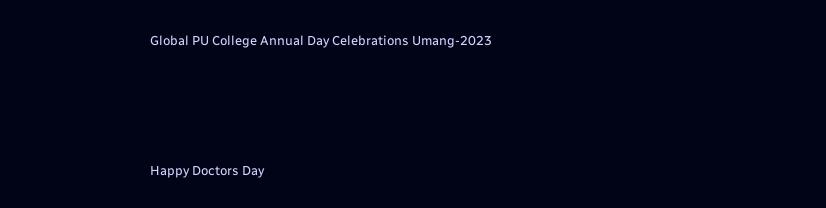Global PU College Annual Day Celebrations Umang-2023







Happy Doctors Day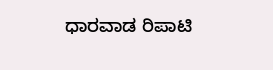ಧಾರವಾಡ ರಿಪಾಟಿ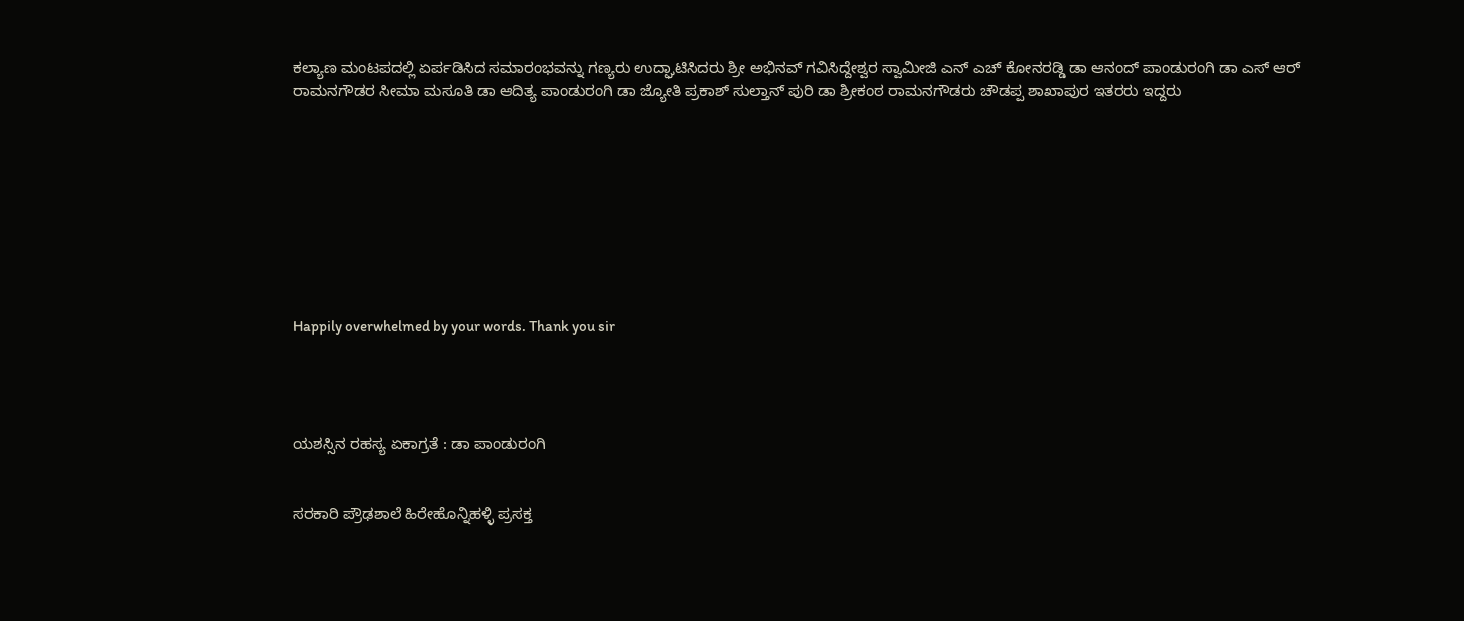ಕಲ್ಯಾಣ ಮಂಟಪದಲ್ಲಿ ಏರ್ಪಡಿಸಿದ ಸಮಾರಂಭವನ್ನು ಗಣ್ಯರು ಉದ್ಘಾಟಿಸಿದರು ಶ್ರೀ ಅಭಿನವ್ ಗವಿಸಿದ್ದೇಶ್ವರ ಸ್ವಾಮೀಜಿ ಎನ್ ಎಚ್ ಕೋನರಡ್ಡಿ ಡಾ ಆನಂದ್ ಪಾಂಡುರಂಗಿ ಡಾ ಎಸ್ ಆರ್ ರಾಮನಗೌಡರ ಸೀಮಾ ಮಸೂತಿ ಡಾ ಆದಿತ್ಯ ಪಾಂಡುರಂಗಿ ಡಾ ಜ್ಯೋತಿ ಪ್ರಕಾಶ್ ಸುಲ್ತಾನ್ ಪುರಿ ಡಾ ಶ್ರೀಕಂಠ ರಾಮನಗೌಡರು ಚೌಡಪ್ಪ ಶಾಖಾಪುರ ಇತರರು ಇದ್ದರು









Happily overwhelmed by your words. Thank you sir




ಯಶಸ್ಸಿನ ರಹಸ್ಯ ಏಕಾಗ್ರತೆ : ಡಾ ಪಾಂಡುರಂಗಿ


ಸರಕಾರಿ ಪ್ರೌಢಶಾಲೆ ಹಿರೇಹೊನ್ನಿಹಳ್ಳಿ ಪ್ರಸಕ್ತ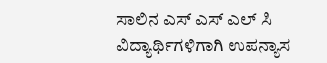ಸಾಲಿನ ಎಸ್ ಎಸ್ ಎಲ್ ಸಿ ವಿದ್ಯಾರ್ಥಿಗಳಿಗಾಗಿ ಉಪನ್ಯಾಸ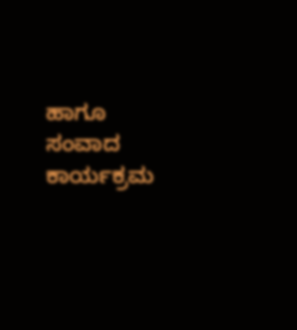ಹಾಗೂ ಸಂವಾದ ಕಾರ್ಯಕ್ರಮ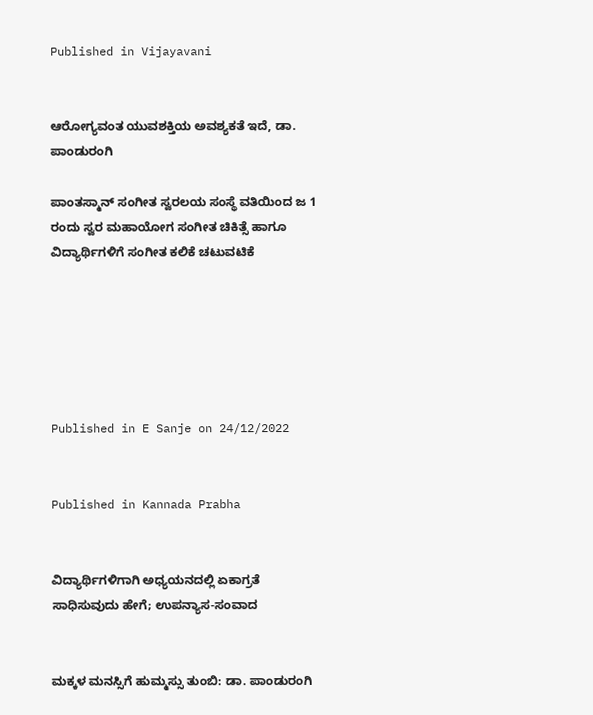Published in Vijayavani


ಆರೋಗ್ಯವಂತ ಯುವಶಕ್ತಿಯ ಅವಶ್ಯಕತೆ ಇದೆ, ಡಾ. ಪಾಂಡುರಂಗಿ

ಪಾಂತಸ್ಮಾನ್ ಸಂಗೀತ ಸ್ವರಲಯ ಸಂಸ್ಥೆ ವತಿಯಿಂದ ಜ 1 ರಂದು ಸ್ವರ ಮಹಾಯೋಗ ಸಂಗೀತ ಚಿಕಿತ್ಸೆ ಹಾಗೂ ವಿದ್ಯಾರ್ಥಿಗಳಿಗೆ ಸಂಗೀತ ಕಲಿಕೆ ಚಟುವಟಿಕೆ






Published in E Sanje on 24/12/2022


Published in Kannada Prabha


ವಿದ್ಯಾರ್ಥಿಗಳಿಗಾಗಿ ಅಧ್ಯಯನದಲ್ಲಿ ಏಕಾಗ್ರತೆ ಸಾಧಿಸುವುದು ಹೇಗೆ; ಉಪನ್ಯಾಸ-ಸಂವಾದ


ಮಕ್ಕಳ ಮನಸ್ಸಿಗೆ ಹುಮ್ಮಸ್ಸು ತುಂಬಿ: ಡಾ. ಪಾಂಡುರಂಗಿ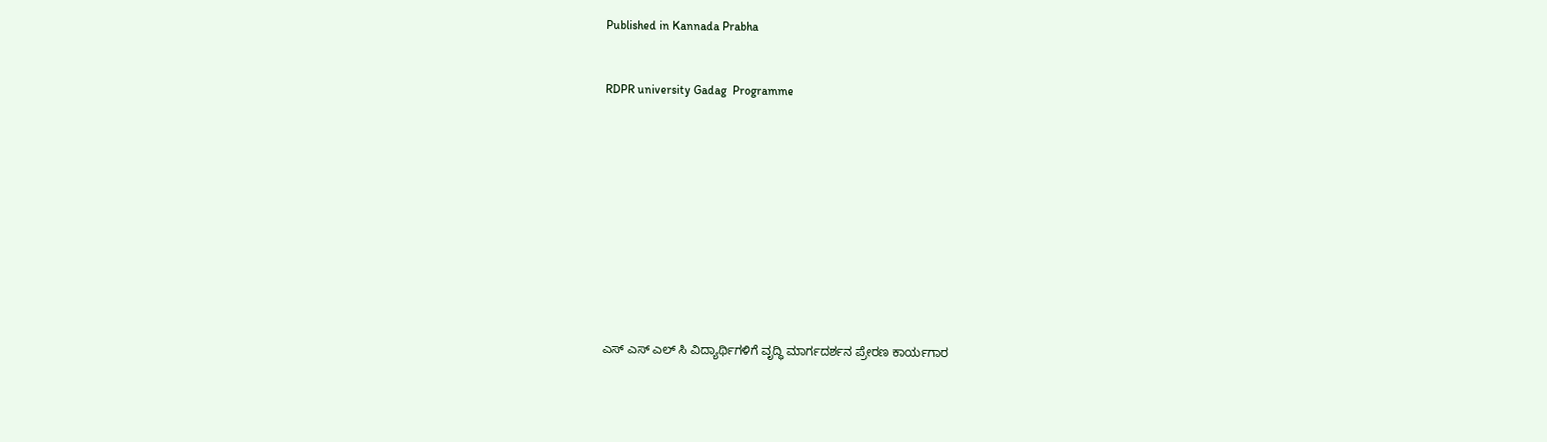Published in Kannada Prabha


RDPR university Gadag  Programme











ಎಸ್ ಎಸ್ ಎಲ್ ಸಿ ವಿದ್ಯಾರ್ಥಿಗಳಿಗೆ ವೃದ್ಧಿ ಮಾರ್ಗದರ್ಶನ ಪ್ರೇರಣ ಕಾರ್ಯಗಾರ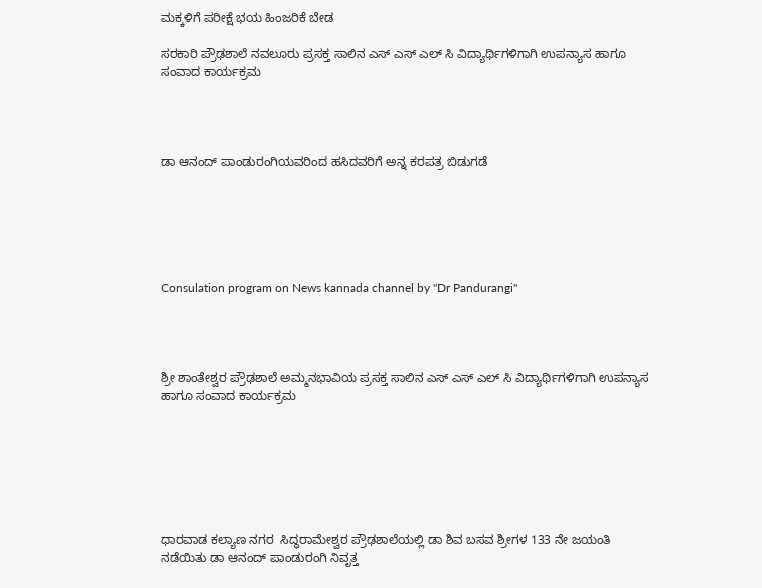ಮಕ್ಕಳಿಗೆ ಪರೀಕ್ಷೆ ಭಯ ಹಿಂಜರಿಕೆ ಬೇಡ

ಸರಕಾರಿ ಪ್ರೌಢಶಾಲೆ ನವಲೂರು ಪ್ರಸಕ್ತ ಸಾಲಿನ ಎಸ್ ಎಸ್ ಎಲ್ ಸಿ ವಿದ್ಯಾರ್ಥಿಗಳಿಗಾಗಿ ಉಪನ್ಯಾಸ ಹಾಗೂ ಸಂವಾದ ಕಾರ್ಯಕ್ರಮ




ಡಾ ಆನಂದ್ ಪಾಂಡುರಂಗಿಯವರಿಂದ ಹಸಿದವರಿಗೆ ಅನ್ನ ಕರಪತ್ರ ಬಿಡುಗಡೆ






Consulation program on News kannada channel by "Dr Pandurangi"




ಶ್ರೀ ಶಾಂತೇಶ್ವರ ಪ್ರೌಢಶಾಲೆ ಅಮ್ಮನಭಾವಿಯ ಪ್ರಸಕ್ತ ಸಾಲಿನ ಎಸ್ ಎಸ್ ಎಲ್ ಸಿ ವಿದ್ಯಾರ್ಥಿಗಳಿಗಾಗಿ ಉಪನ್ಯಾಸ ಹಾಗೂ ಸಂವಾದ ಕಾರ್ಯಕ್ರಮ







ಧಾರವಾಡ ಕಲ್ಯಾಣ ನಗರ  ಸಿದ್ಧರಾಮೇಶ್ವರ ಪ್ರೌಢಶಾಲೆಯಲ್ಲಿ ಡಾ ಶಿವ ಬಸವ ಶ್ರೀಗಳ 133 ನೇ ಜಯಂತಿ ನಡೆಯಿತು ಡಾ ಆನಂದ್ ಪಾಂಡುರಂಗಿ ನಿವೃತ್ತ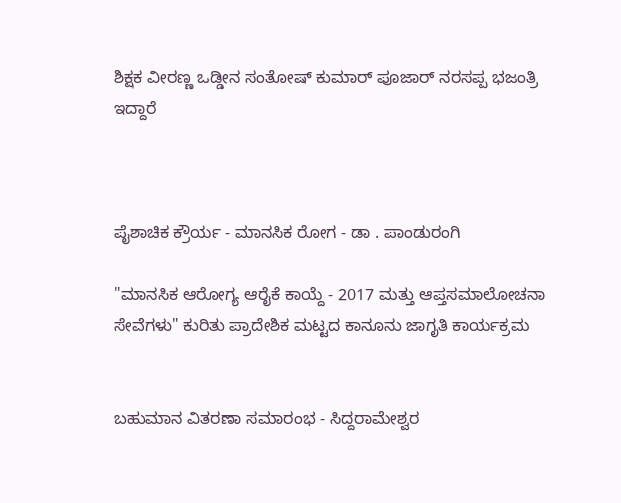ಶಿಕ್ಷಕ ವೀರಣ್ಣ ಒಡ್ಡೀನ ಸಂತೋಷ್ ಕುಮಾರ್ ಪೂಜಾರ್ ನರಸಪ್ಪ ಭಜಂತ್ರಿ ಇದ್ದಾರೆ



ಪೈಶಾಚಿಕ ಕ್ರೌರ್ಯ - ಮಾನಸಿಕ ರೋಗ - ಡಾ . ಪಾಂಡುರಂಗಿ

"ಮಾನಸಿಕ ಆರೋಗ್ಯ ಆರೈಕೆ ಕಾಯ್ದೆ - 2017 ಮತ್ತು ಆಪ್ತಸಮಾಲೋಚನಾ ಸೇವೆಗಳು" ಕುರಿತು ಪ್ರಾದೇಶಿಕ ಮಟ್ಟದ ಕಾನೂನು ಜಾಗೃತಿ ಕಾರ್ಯಕ್ರಮ


ಬಹುಮಾನ ವಿತರಣಾ ಸಮಾರಂಭ - ಸಿದ್ದರಾಮೇಶ್ವರ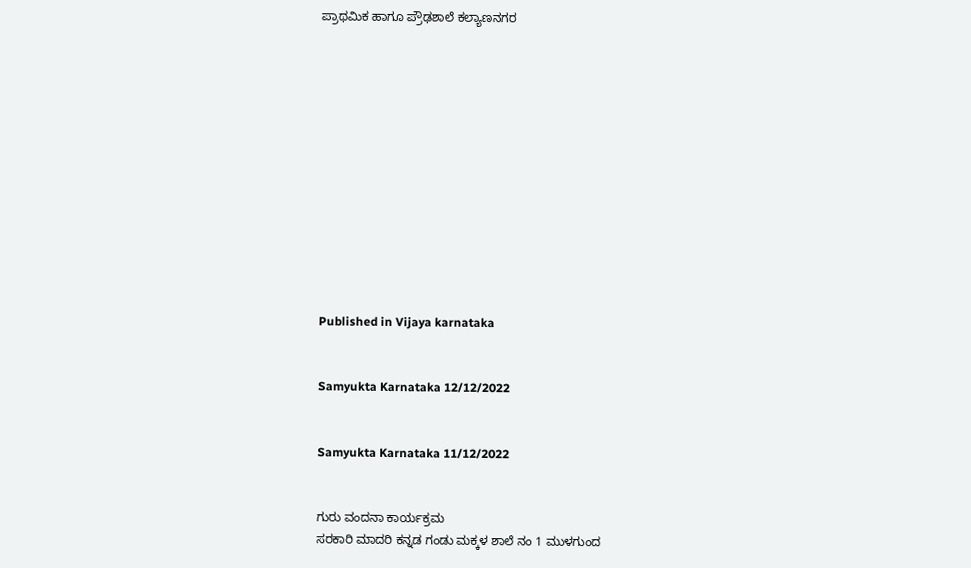ಪ್ರಾಥಮಿಕ ಹಾಗೂ ಪ್ರೌಢಶಾಲೆ ಕಲ್ಯಾಣನಗರ













Published in Vijaya karnataka


Samyukta Karnataka 12/12/2022


Samyukta Karnataka 11/12/2022


ಗುರು ವಂದನಾ ಕಾರ್ಯಕ್ರಮ
ಸರಕಾರಿ ಮಾದರಿ ಕನ್ನಡ ಗಂಡು ಮಕ್ಕಳ ಶಾಲೆ ನಂ 1 ಮುಳಗುಂದ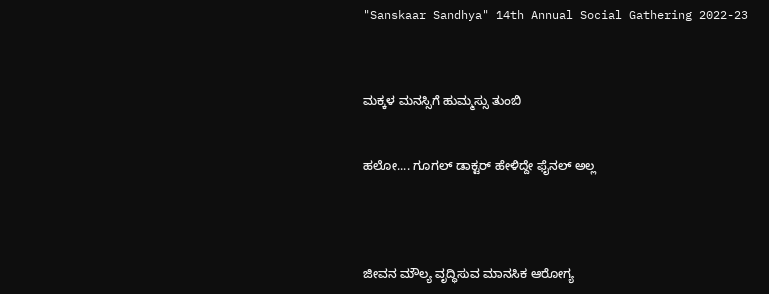"Sanskaar Sandhya" 14th Annual Social Gathering 2022-23



ಮಕ್ಕಳ ಮನಸ್ಸಿಗೆ ಹುಮ್ಮಸ್ಸು ತುಂಬಿ


ಹಲೋ.... ಗೂಗಲ್ ಡಾಕ್ಟರ್ ಹೇಳಿದ್ದೇ ಫೈನಲ್ ಅಲ್ಲ




ಜೀವನ ಮೌಲ್ಯ ವೃದ್ಧಿಸುವ ಮಾನಸಿಕ ಆರೋಗ್ಯ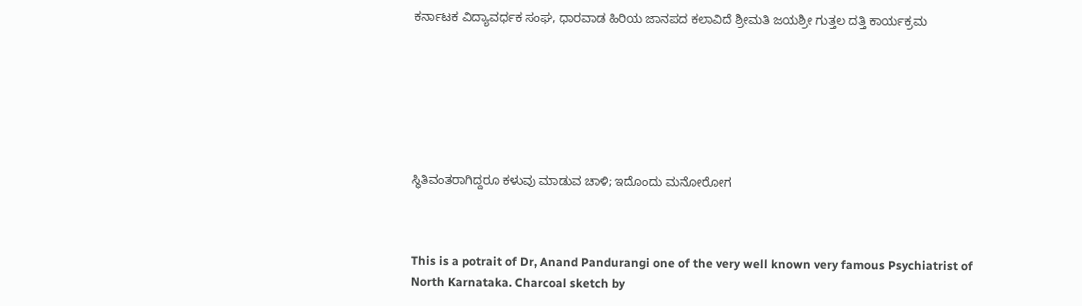ಕರ್ನಾಟಕ ವಿದ್ಯಾವರ್ಧಕ ಸಂಘ, ಧಾರವಾಡ ಹಿರಿಯ ಜಾನಪದ ಕಲಾವಿದೆ ಶ್ರೀಮತಿ ಜಯಶ್ರೀ ಗುತ್ತಲ ದತ್ತಿ ಕಾರ್ಯಕ್ರಮ







ಸ್ಥಿತಿವಂತರಾಗಿದ್ದರೂ ಕಳುವು ಮಾಡುವ ಚಾಳಿ; ಇದೊಂದು ಮನೋರೋಗ



This is a potrait of Dr, Anand Pandurangi one of the very well known very famous Psychiatrist of North Karnataka. Charcoal sketch by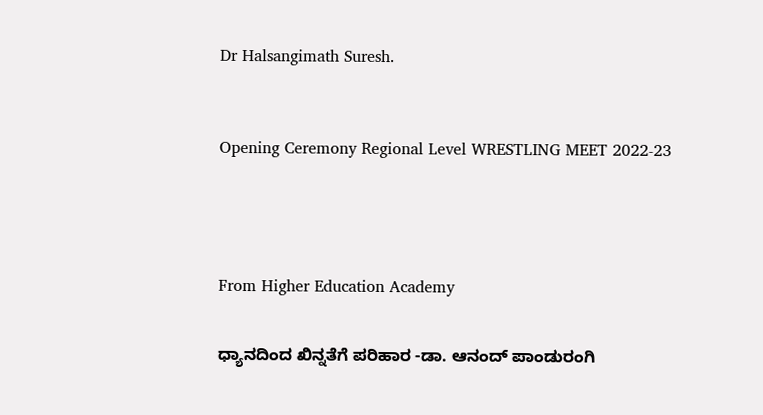Dr Halsangimath Suresh.



Opening Ceremony Regional Level WRESTLING MEET 2022-23





From Higher Education Academy


ಧ್ಯಾನದಿಂದ ಖಿನ್ನತೆಗೆ ಪರಿಹಾರ -ಡಾ. ಆನಂದ್ ಪಾಂಡುರಂಗಿ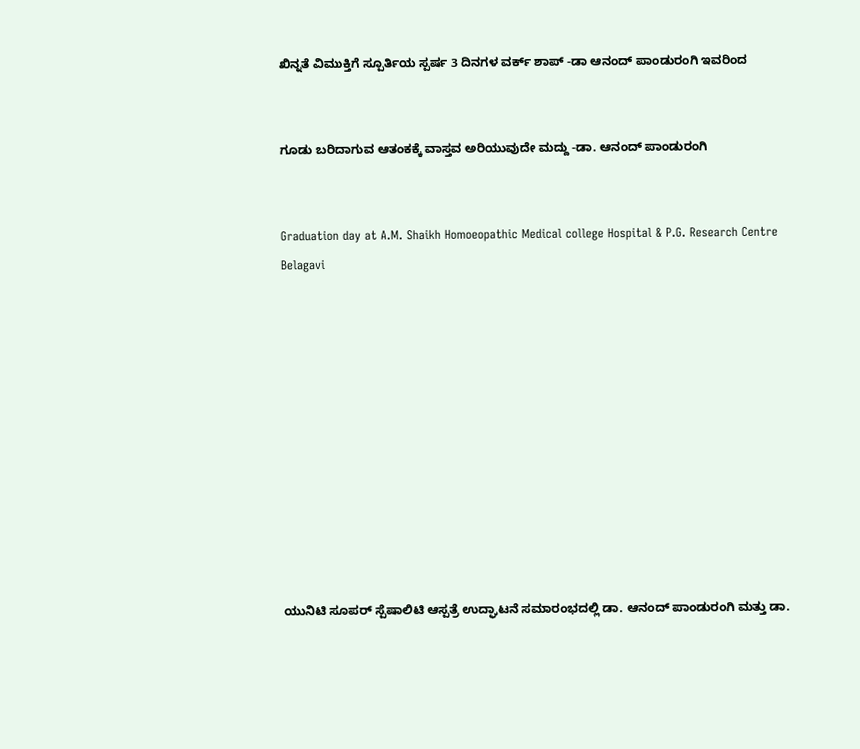ಖಿನ್ನತೆ ವಿಮುಕ್ತಿಗೆ ಸ್ಪೂರ್ತಿಯ ಸ್ಪರ್ಷ 3 ದಿನಗಳ ವರ್ಕ್ ಶಾಪ್ -ಡಾ ಆನಂದ್ ಪಾಂಡುರಂಗಿ ಇವರಿಂದ


ಗೂಡು ಬರಿದಾಗುವ ಆತಂಕಕ್ಕೆ ವಾಸ್ತವ ಅರಿಯುವುದೇ ಮದ್ದು -ಡಾ. ಆನಂದ್ ಪಾಂಡುರಂಗಿ


Graduation day at A.M. Shaikh Homoeopathic Medical college Hospital & P.G. Research Centre Belagavi











ಯುನಿಟಿ ಸೂಪರ್ ಸ್ಪೆಷಾಲಿಟಿ ಆಸ್ಪತ್ರೆ ಉದ್ಘಾಟನೆ ಸಮಾರಂಭದಲ್ಲಿ ಡಾ. ಆನಂದ್ ಪಾಂಡುರಂಗಿ ಮತ್ತು ಡಾ.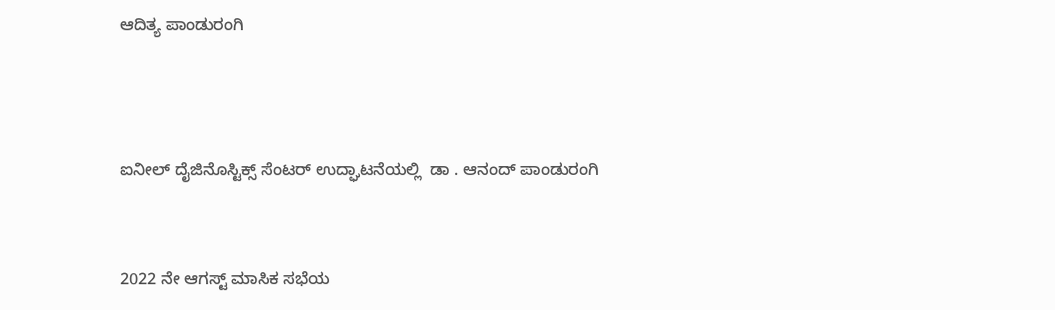ಆದಿತ್ಯ ಪಾಂಡುರಂಗಿ



ಐನೀಲ್ ದೈಜಿನೊಸ್ಟಿಕ್ಸ್ ಸೆಂಟರ್ ಉದ್ಘಾಟನೆಯಲ್ಲಿ  ಡಾ . ಆನಂದ್ ಪಾಂಡುರಂಗಿ


2022 ನೇ ಆಗಸ್ಟ್ ಮಾಸಿಕ ಸಭೆಯ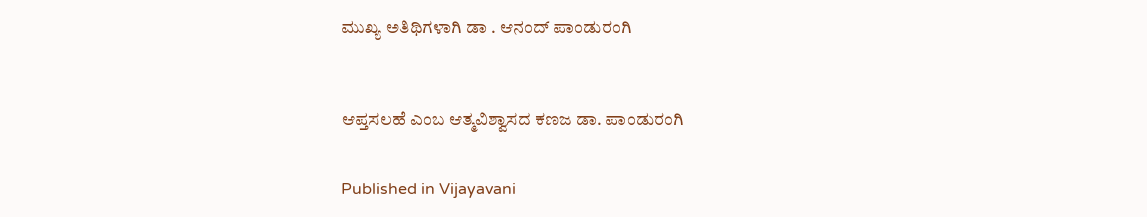ಮುಖ್ಯ ಅತಿಥಿಗಳಾಗಿ ಡಾ . ಆನಂದ್ ಪಾಂಡುರಂಗಿ



ಆಪ್ತಸಲಹೆ ಎಂಬ ಆತ್ಮವಿಶ್ವಾಸದ ಕಣಜ ಡಾ. ಪಾಂಡುರಂಗಿ


Published in Vijayavani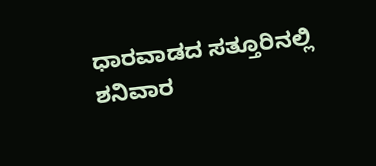ಧಾರವಾಡದ ಸತ್ತೂರಿನಲ್ಲಿ ಶನಿವಾರ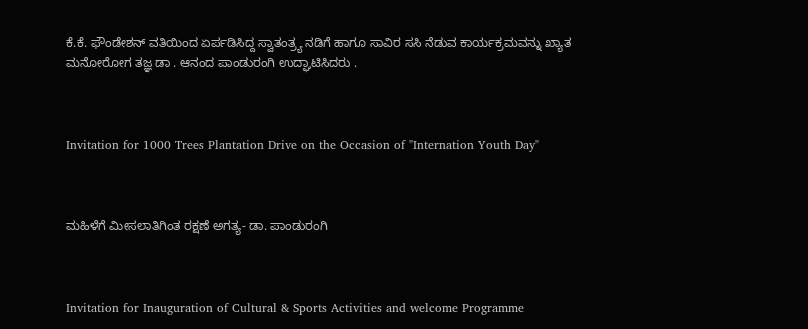ಕೆ.ಕೆ. ಫೌಂಡೇಶನ್ ವತಿಯಿಂದ ಏರ್ಪಡಿಸಿದ್ದ ಸ್ವಾತಂತ್ರ್ಯ ನಡಿಗೆ ಹಾಗೂ ಸಾವಿರ ಸಸಿ ನೆಡುವ ಕಾರ್ಯಕ್ರಮವನ್ನು ಖ್ಯಾತ ಮನೋರೋಗ ತಜ್ಞ ಡಾ . ಆನಂದ ಪಾಂಡುರಂಗಿ ಉದ್ಘಾಟಿಸಿದರು .



Invitation for 1000 Trees Plantation Drive on the Occasion of "Internation Youth Day"



ಮಹಿಳೆಗೆ ಮೀಸಲಾತಿಗಿಂತ ರಕ್ಷಣೆ ಅಗತ್ಯ- ಡಾ. ಪಾಂಡುರಂಗಿ



Invitation for Inauguration of Cultural & Sports Activities and welcome Programme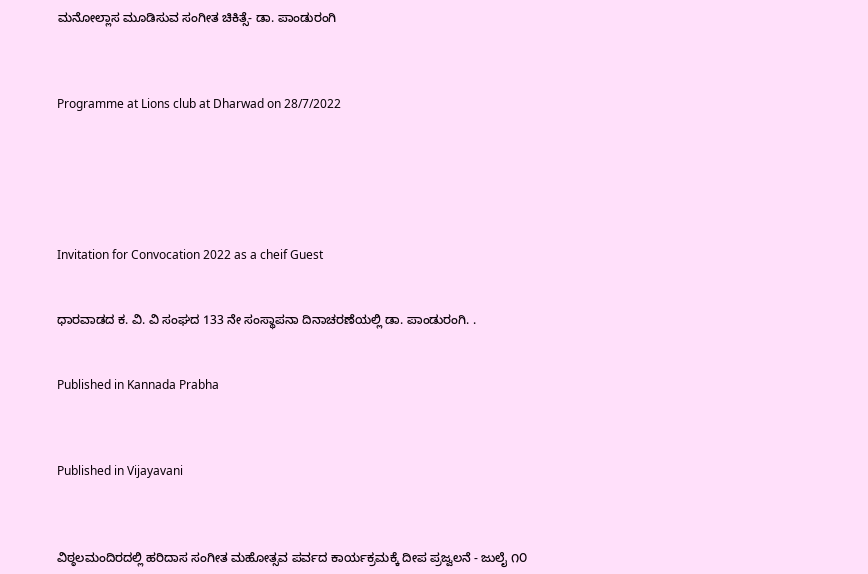ಮನೋಲ್ಲಾಸ ಮೂಡಿಸುವ ಸಂಗೀತ ಚಿಕಿತ್ಸೆ- ಡಾ. ಪಾಂಡುರಂಗಿ



Programme at Lions club at Dharwad on 28/7/2022






Invitation for Convocation 2022 as a cheif Guest


ಧಾರವಾಡದ ಕ. ವಿ. ವಿ ಸಂಘದ 133 ನೇ ಸಂಸ್ಥಾಪನಾ ದಿನಾಚರಣೆಯಲ್ಲಿ ಡಾ. ಪಾಂಡುರಂಗಿ. .


Published in Kannada Prabha



Published in Vijayavani



ವಿಠ್ಠಲಮಂದಿರದಲ್ಲಿ ಹರಿದಾಸ ಸಂಗೀತ ಮಹೋತ್ಸವ ಪರ್ವದ ಕಾರ್ಯಕ್ರಮಕ್ಕೆ ದೀಪ ಪ್ರಜ್ವಲನೆ - ಜುಲೈ ೧೦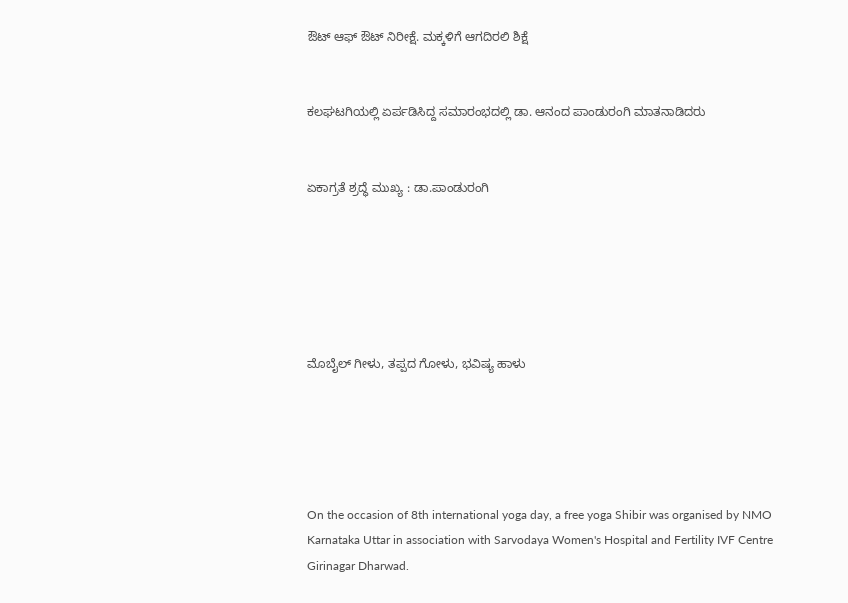ಔಟ್ ಆಫ್ ಔಟ್ ನಿರೀಕ್ಷೆ. ಮಕ್ಕಳಿಗೆ ಆಗದಿರಲಿ ಶಿಕ್ಷೆ


ಕಲಘಟಗಿಯಲ್ಲಿ ಏರ್ಪಡಿಸಿದ್ದ ಸಮಾರಂಭದಲ್ಲಿ ಡಾ. ಆನಂದ ಪಾಂಡುರಂಗಿ ಮಾತನಾಡಿದರು


ಏಕಾಗ್ರತೆ ಶ್ರದ್ಧೆ ಮುಖ್ಯ : ಡಾ.ಪಾಂಡುರಂಗಿ






ಮೊಬೈಲ್ ಗೀಳು, ತಪ್ಪದ ಗೋಳು, ಭವಿಷ್ಯ ಹಾಳು





On the occasion of 8th international yoga day, a free yoga Shibir was organised by NMO Karnataka Uttar in association with Sarvodaya Women's Hospital and Fertility IVF Centre Girinagar Dharwad.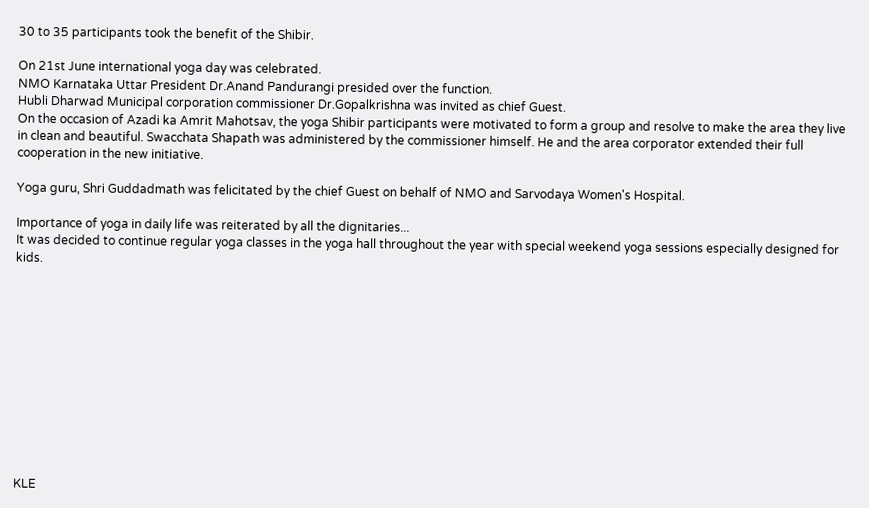30 to 35 participants took the benefit of the Shibir.

On 21st June international yoga day was celebrated.
NMO Karnataka Uttar President Dr.Anand Pandurangi presided over the function.
Hubli Dharwad Municipal corporation commissioner Dr.Gopalkrishna was invited as chief Guest.
On the occasion of Azadi ka Amrit Mahotsav, the yoga Shibir participants were motivated to form a group and resolve to make the area they live in clean and beautiful. Swacchata Shapath was administered by the commissioner himself. He and the area corporator extended their full cooperation in the new initiative.

Yoga guru, Shri Guddadmath was felicitated by the chief Guest on behalf of NMO and Sarvodaya Women's Hospital.

Importance of yoga in daily life was reiterated by all the dignitaries...
It was decided to continue regular yoga classes in the yoga hall throughout the year with special weekend yoga sessions especially designed for kids.












KLE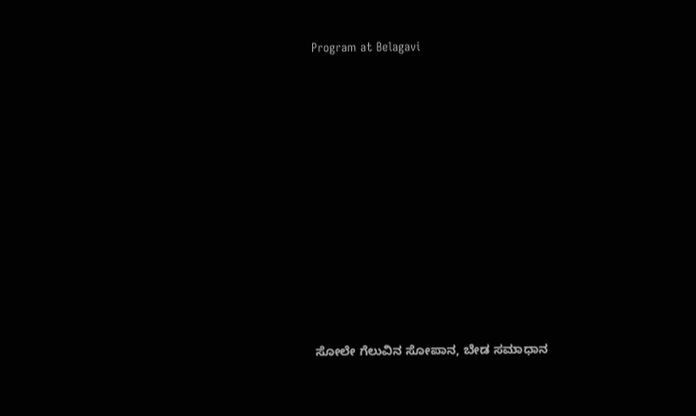Program at Belagavi












ಸೋಲೇ ಗೆಲುವಿನ ಸೋಪಾನ, ಬೇಡ ಸಮಾಧಾನ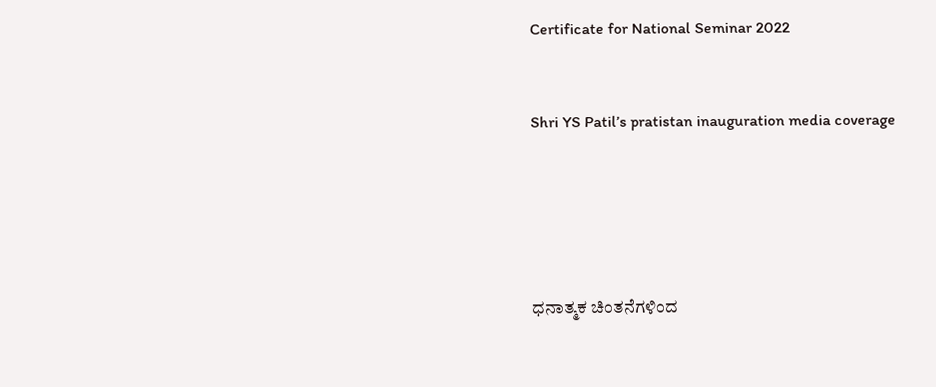Certificate for National Seminar 2022


Shri YS Patil’s pratistan inauguration media coverage





ಧನಾತ್ಮಕ ಚಿಂತನೆಗಳಿಂದ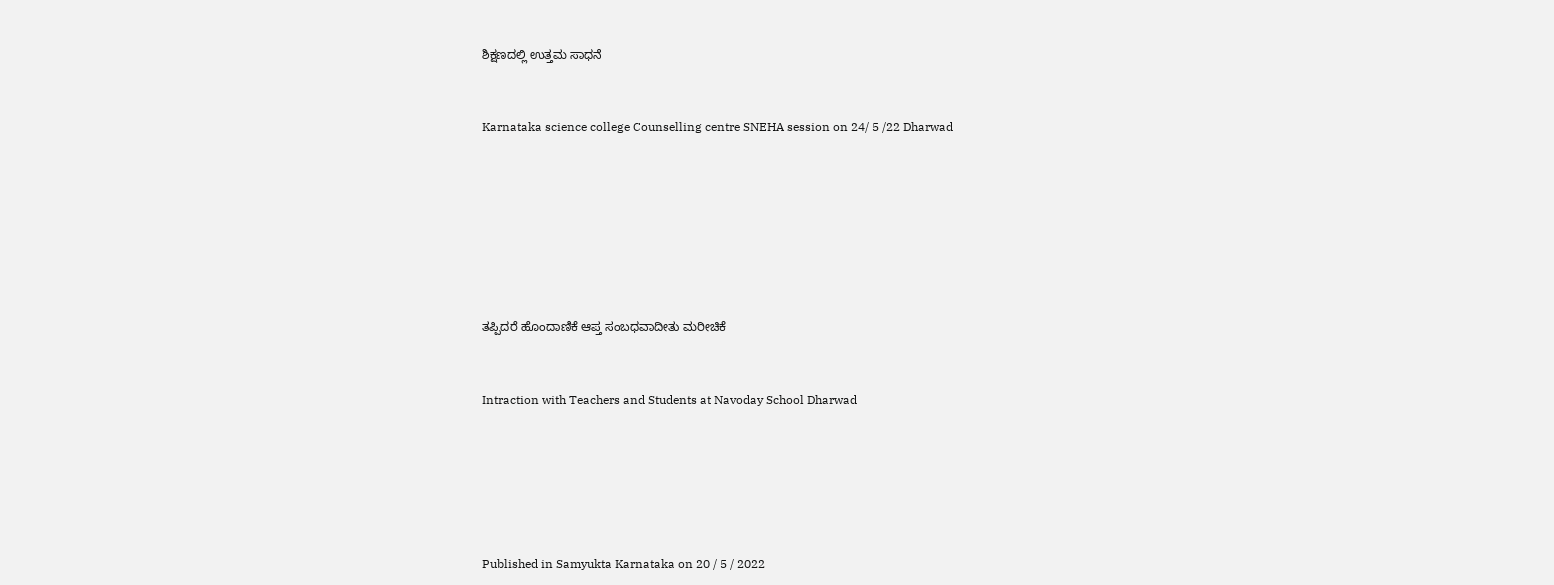ಶಿಕ್ಷಣದಲ್ಲಿ ಉತ್ತಮ ಸಾಧನೆ



Karnataka science college Counselling centre SNEHA session on 24/ 5 /22 Dharwad










ತಪ್ಪಿದರೆ ಹೊಂದಾಣಿಕೆ ಆಪ್ತ ಸಂಬಧವಾದೀತು ಮರೀಚಿಕೆ



Intraction with Teachers and Students at Navoday School Dharwad








Published in Samyukta Karnataka on 20 / 5 / 2022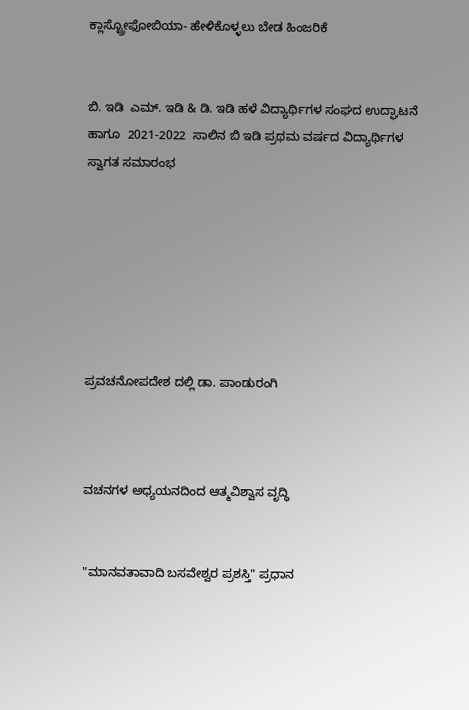ಕ್ಲಾಸ್ಟ್ರೋಫೋಬಿಯಾ- ಹೇಳಿಕೊಳ್ಳಲು ಬೇಡ ಹಿಂಜರಿಕೆ


ಬಿ. ಇಡಿ  ಎಮ್. ಇಡಿ & ಡಿ. ಇಡಿ ಹಳೆ ವಿದ್ಯಾರ್ಥಿಗಳ ಸಂಘದ ಉದ್ಘಾಟನೆ ಹಾಗೂ  2021-2022  ಸಾಲಿನ ಬಿ ಇಡಿ ಪ್ರಥಮ ವರ್ಷದ ವಿದ್ಯಾರ್ಥಿಗಳ ಸ್ವಾಗತ ಸಮಾರಂಭ







ಪ್ರವಚನೋಪದೇಶ ದಲ್ಲಿ ಡಾ. ಪಾಂಡುರಂಗಿ



ವಚನಗಳ ಅಧ್ಯಯನದಿಂದ ಆತ್ಮವಿಶ್ವಾಸ ವೃದ್ಧಿ


"ಮಾನವತಾವಾದಿ ಬಸವೇಶ್ವರ ಪ್ರಶಸ್ತಿ" ಪ್ರಧಾನ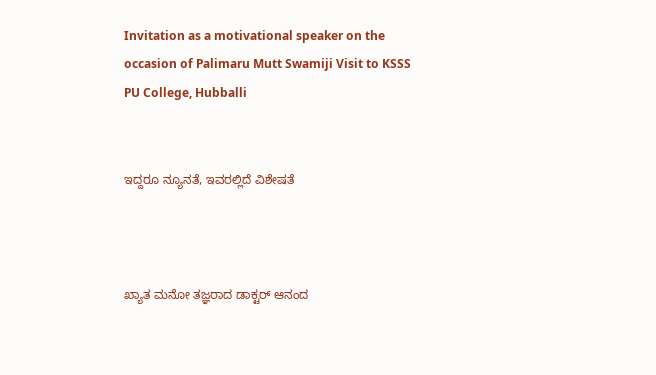Invitation as a motivational speaker on the occasion of Palimaru Mutt Swamiji Visit to KSSS PU College, Hubballi


ಇದ್ದರೂ ನ್ಯೂನತೆ, ಇವರಲ್ಲಿದೆ ವಿಶೇಷತೆ



ಖ್ಯಾತ ಮನೋ ತಜ್ಞರಾದ ಡಾಕ್ಟರ್ ಆನಂದ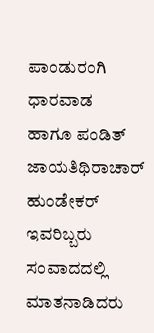ಪಾಂಡುರಂಗಿ  ಧಾರವಾಡ  ಹಾಗೂ ಪಂಡಿತ್ ಜಾಯತಿಥಿರಾಚಾರ್ ಹುಂಡೇಕರ್ ಇವರಿಬ್ಬರು ಸಂವಾದದಲ್ಲಿ ಮಾತನಾಡಿದರು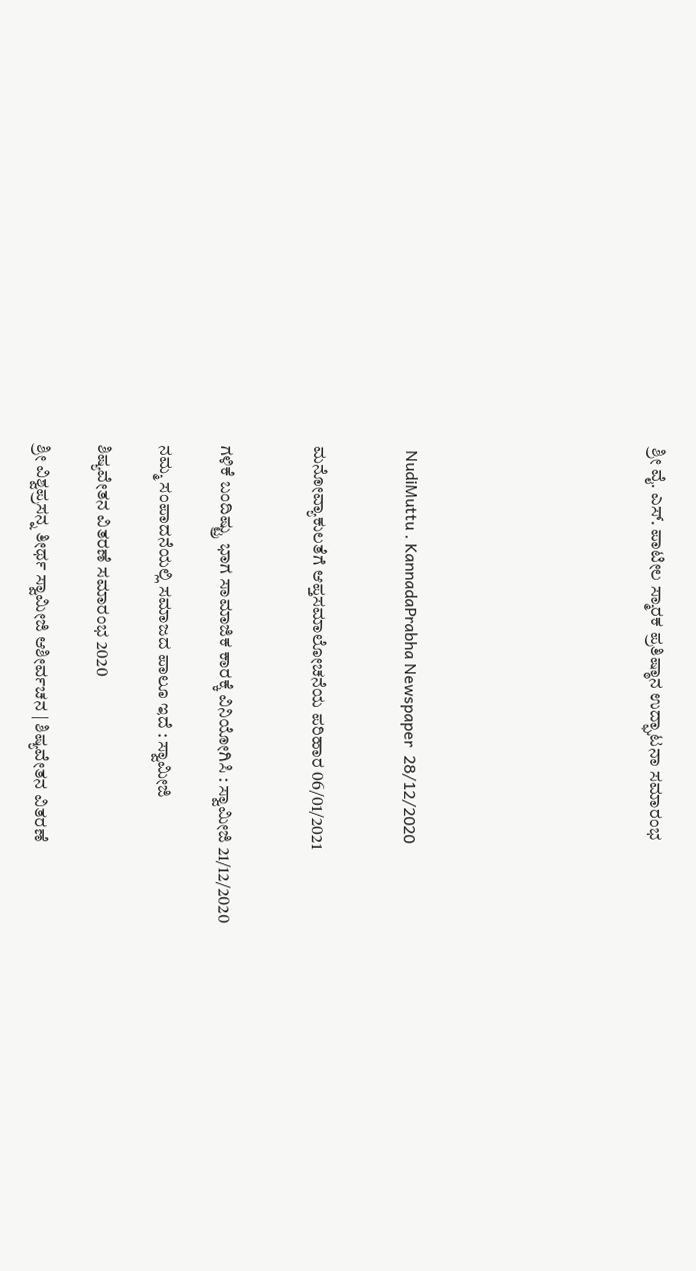ಶ್ರೀ ವೈ. ಎಸ್. ಪಾಟೀಲ ಸ್ಮಾರಕ ಪ್ರತಿಷ್ಠಾನ ಉದ್ಘಾಟನಾ ಸಮಾರಂಭ







 NudiMuttu . KannadaPrabha Newspaper  28/12/2020


ಮನೋವ್ಯಾಕುಲತೆಗೆ ಆಪ್ತಸಮಾಲೋಚನೆಯ ಪರಿಹಾರ 06/01/2021


ಗಳಿಕೆ ಬಂದಿಷ್ಟ್ರು ಭಾಗ ಸಾಮಾಜಿಕ ಕಾರಕ್ಕೆ ವಿನಿಯೋಗಿಸಿ : ಸ್ವಾಮೀಜಿ 21/12/2020

ನಮ್ಮ ಸಂಪಾದನೆಯಲ್ಲಿ ಸಮಾಜದ ಪಾಲೂ ಇದೆ : ಸ್ವಾಮೀಜಿ

ಶಿಷ್ಯವೇತನ ವಿತರಣೆ ಸಮಾರಂಭ 2020

ಶ್ರೀ ವಿಶ್ವಪ್ರಸನ್ನ ತೀರ್ಥ ಸ್ವಾಮೀಜಿ ಆಶೀರ್ವಚನ | ಶಿಷ್ಯವೇತನ ವಿತರಣೆ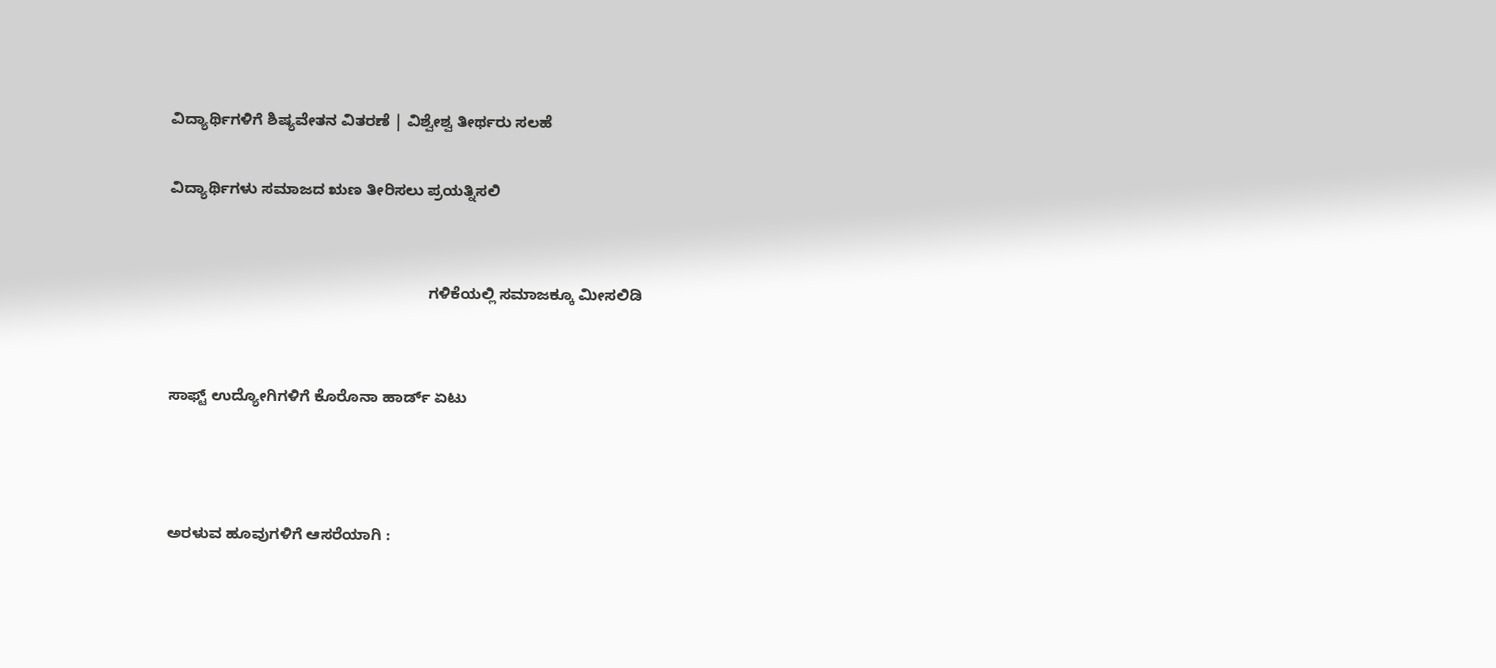ವಿದ್ಯಾರ್ಥಿಗಳಿಗೆ ಶಿಷ್ಯವೇತನ ವಿತರಣೆ ‌| ವಿಶ್ವೇಶ್ವ ತೀರ್ಥರು ಸಲಹೆ

ವಿದ್ಯಾರ್ಥಿಗಳು ಸಮಾಜದ ಋಣ ತೀರಿಸಲು ಪ್ರಯತ್ನಿಸಲಿ


                                                            ಗಳಿಕೆಯಲ್ಲಿ ಸಮಾಜಕ್ಕೂ ಮೀಸಲಿಡಿ


ಸಾಫ್ಟ್ ಉದ್ಯೋಗಿಗಳಿಗೆ ಕೊರೊನಾ ಹಾರ್ಡ್ ಏಟು



ಅರಳುವ ಹೂವುಗಳಿಗೆ ಆಸರೆಯಾಗಿ :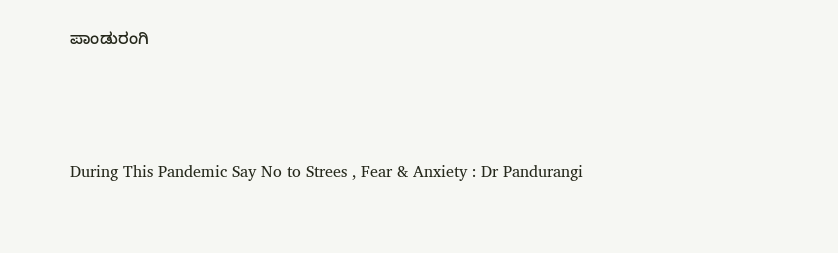ಪಾಂಡುರಂಗಿ



During This Pandemic Say No to Strees , Fear & Anxiety : Dr Pandurangi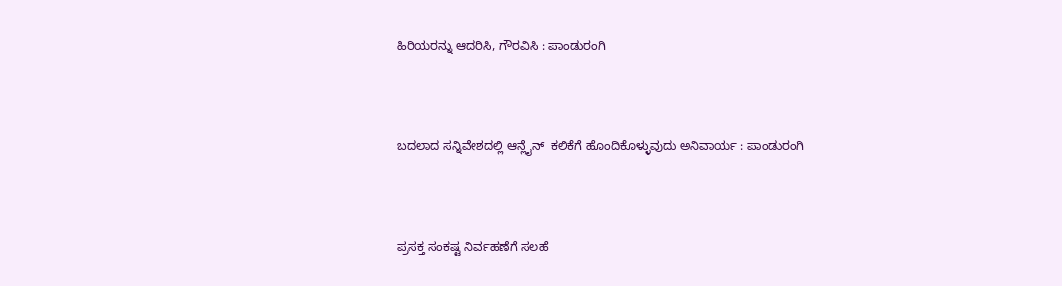ಹಿರಿಯರನ್ನು ಆದರಿಸಿ, ಗೌರವಿಸಿ : ಪಾಂಡುರಂಗಿ



ಬದಲಾದ ಸನ್ನಿವೇಶದಲ್ಲಿ ಆನ್ಲೈನ್  ಕಲಿಕೆಗೆ ಹೊಂದಿಕೊಳ್ಳುವುದು ಅನಿವಾರ್ಯ : ಪಾಂಡುರಂಗಿ



ಪ್ರಸಕ್ತ ಸಂಕಷ್ಟ ನಿರ್ವಹಣೆಗೆ ಸಲಹೆ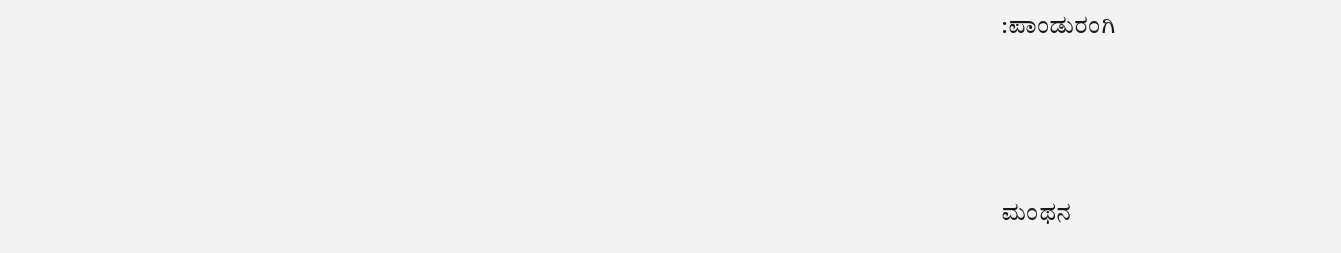:ಪಾಂಡುರಂಗಿ




ಮಂಥನ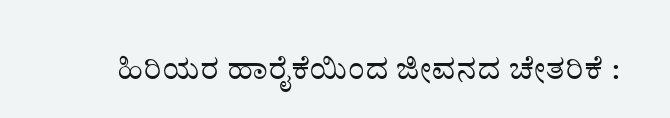ಹಿರಿಯರ ಹಾರೈಕೆಯಿಂದ ಜೀವನದ ಚೇತರಿಕೆ :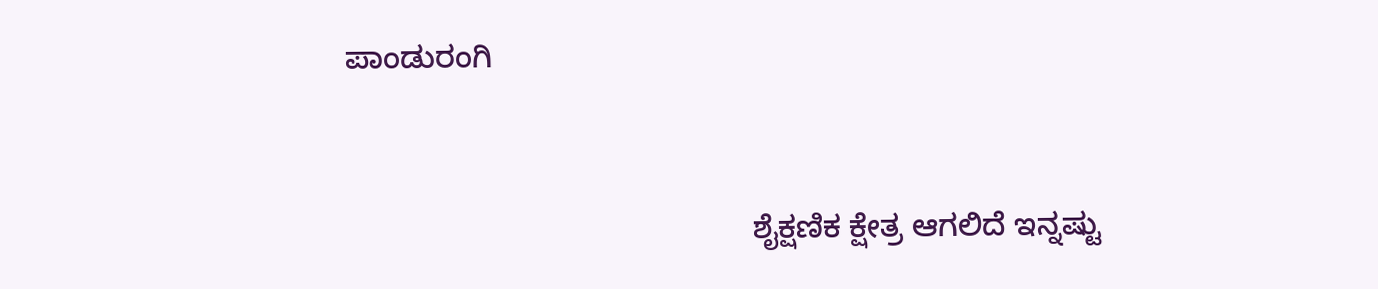ಪಾಂಡುರಂಗಿ


                                               ಶೈಕ್ಷಣಿಕ ಕ್ಷೇತ್ರ ಆಗಲಿದೆ ಇನ್ನಷ್ಟು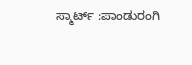ಸ್ಮಾರ್ಟ್ :ಪಾಂಡುರಂಗಿ